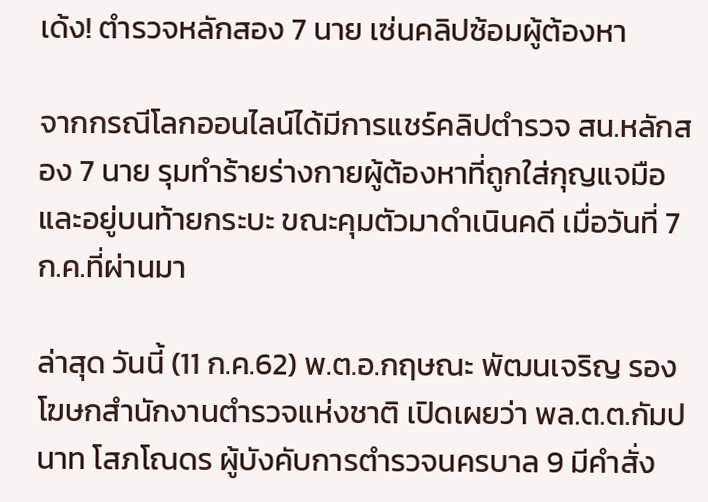เด้ง! ตำรวจหลักสอง 7 นาย เซ่นคลิปซ้อมผู้ต้องหา

จากกรณีโลกออนไลน์ได้มีการแชร์คลิปตำรวจ สน.หลักสอง 7 นาย รุมทำร้ายร่างกายผู้ต้องหาที่ถูกใส่กุญแจมือและอยู่บนท้ายกระบะ ขณะคุมตัวมาดำเนินคดี เมื่อวันที่ 7 ก.ค.ที่ผ่านมา

ล่าสุด วันนี้ (11 ก.ค.62) พ.ต.อ.กฤษณะ พัฒนเจริญ รองโฆษกสำนักงานตำรวจแห่งชาติ เปิดเผยว่า พล.ต.ต.กัมปนาท โสภโณดร ผู้บังคับการตำรวจนครบาล 9 มีคำสั่ง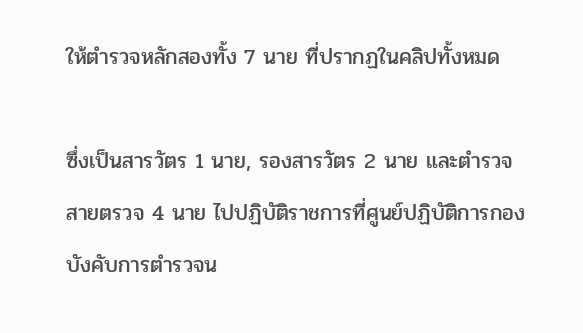ให้ตำรวจหลักสองทั้ง 7 นาย ที่ปรากฏในคลิปทั้งหมด

ซึ่งเป็นสารวัตร 1 นาย, รองสารวัตร 2 นาย และตำรวจสายตรวจ 4 นาย ไปปฏิบัติราชการที่ศูนย์ปฏิบัติการกองบังคับการตำรวจน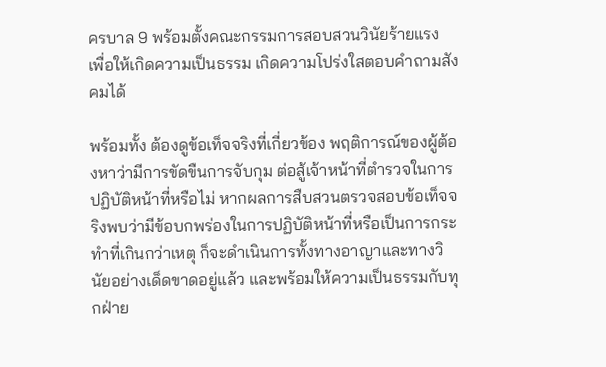ครบาล 9 พร้อมตั้งคณะกรรมการสอบสวนวินัยร้ายแรง เพื่อให้เกิดความเป็นธรรม เกิดความโปร่งใสตอบคำถามสังคมได้

พร้อมทั้ง ต้องดูข้อเท็จจริงที่เกี่ยวข้อง พฤติการณ์ของผู้ต้องหาว่ามีการขัดขืนการจับกุม ต่อสู้เจ้าหน้าที่ตำรวจในการปฏิบัติหน้าที่หรือไม่ หากผลการสืบสวนตรวจสอบข้อเท็จจริงพบว่ามีข้อบกพร่องในการปฏิบัติหน้าที่หรือเป็นการกระทำที่เกินกว่าเหตุ ก็จะดำเนินการทั้งทางอาญาและทางวินัยอย่างเด็ดขาดอยู่แล้ว และพร้อมให้ความเป็นธรรมกับทุกฝ่าย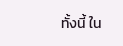ทั้งนี้ ใน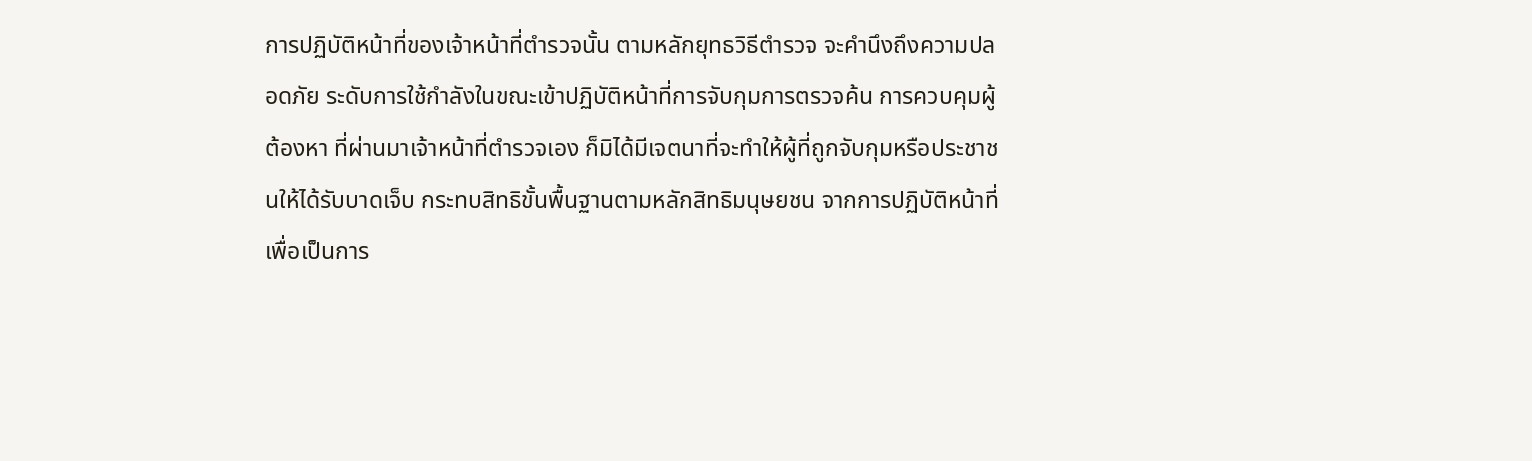การปฏิบัติหน้าที่ของเจ้าหน้าที่ตำรวจนั้น ตามหลักยุทธวิธีตำรวจ จะคำนึงถึงความปลอดภัย ระดับการใช้กำลังในขณะเข้าปฏิบัติหน้าที่การจับกุมการตรวจค้น การควบคุมผู้ต้องหา ที่ผ่านมาเจ้าหน้าที่ตำรวจเอง ก็มิได้มีเจตนาที่จะทำให้ผู้ที่ถูกจับกุมหรือประชาชนให้ได้รับบาดเจ็บ กระทบสิทธิขั้นพื้นฐานตามหลักสิทธิมนุษยชน จากการปฏิบัติหน้าที่ เพื่อเป็นการ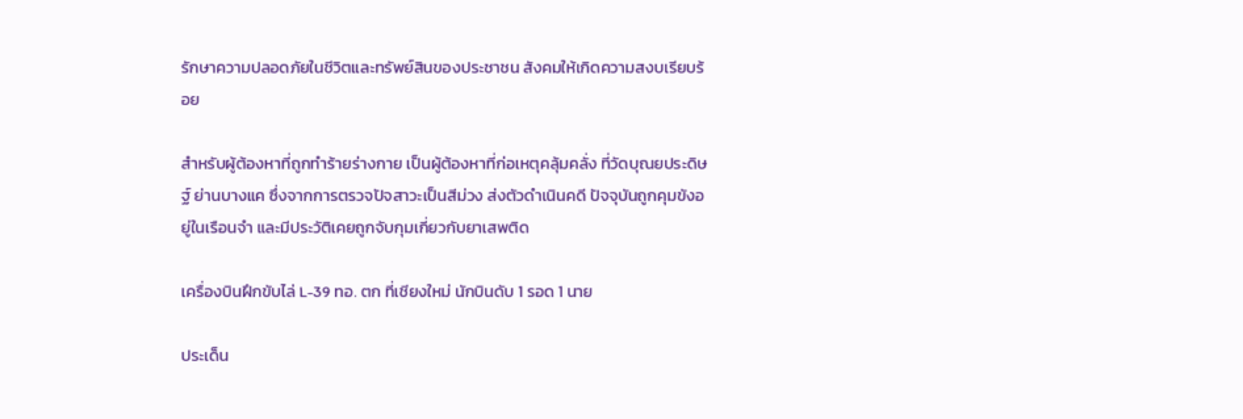รักษาความปลอดภัยในชีวิตและทรัพย์สินของประชาชน สังคมให้เกิดความสงบเรียบร้อย

สำหรับผู้ต้องหาที่ถูกทำร้ายร่างกาย เป็นผู้ต้องหาที่ก่อเหตุคลุ้มคลั่ง ที่วัดบุณยประดิษฐ์ ย่านบางแค ซึ่งจากการตรวจปัจสาวะเป็นสีม่วง ส่งตัวดำเนินคดี ปัจจุบันถูกคุมขังอยู่ในเรือนจำ และมีประวัติเคยถูกจับกุมเกี่ยวกับยาเสพติด

เครื่องบินฝึกขับไล่ L-39 ทอ. ตก ที่เชียงใหม่ นักบินดับ 1 รอด 1 นาย

ประเด็น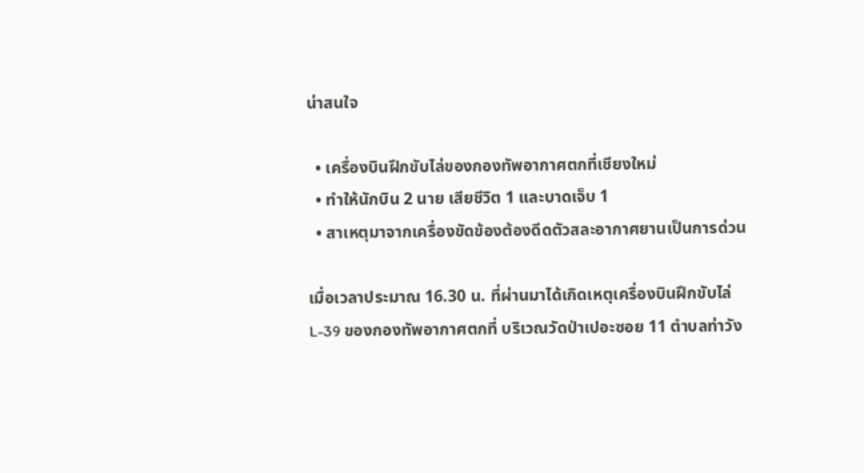น่าสนใจ

  • เครื่องบินฝึกขับไล่ของกองทัพอากาศตกที่เชียงใหม่
  • ทำให้นักบิน 2 นาย เสียชีวิต 1 และบาดเจ็บ 1
  • สาเหตุมาจากเครื่องขัดข้องต้องดีดตัวสละอากาศยานเป็นการด่วน

เมื่อเวลาประมาณ 16.30 น. ที่ผ่านมาได้เกิดเหตุเครื่องบินฝึกขับไล่ L-39 ของกองทัพอากาศตกที่ บริเวณวัดป่าเปอะซอย 11 ตำบลท่าวัง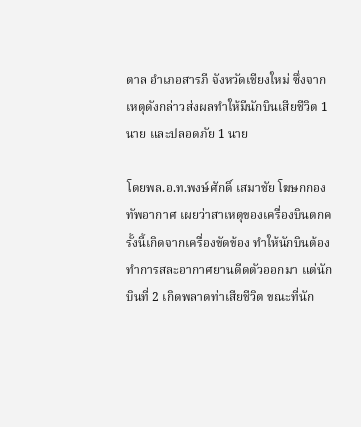ตาล อำเภอสารภี จังหวัดเชียงใหม่ ซึ่งจากเหตุดังกล่าวส่งผลทำให้มีนักบินเสียชีวิต 1 นาย และปลอดภัย 1 นาย

โดยพล.อ.ท.พงษ์ศักดิ์ เสมาชัย โฆษกกองทัพอากาศ เผยว่าสาเหตุของเครื่องบินตกครั้งนี้เกิดจากเครื่องขัดข้อง ทำให้นักบินต้องทำการสละอากาศยานดีดตัวออกมา แต่นักบินที่ 2 เกิดพลาดท่าเสียชีวิต ขณะที่นัก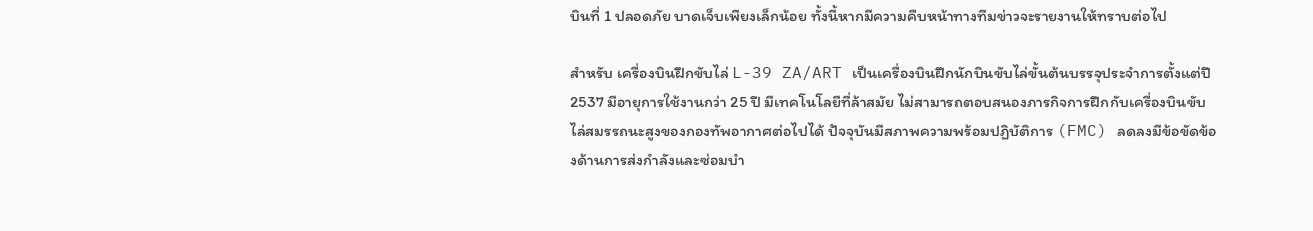บินที่ 1 ปลอดภัย บาดเจ็บเพียงเล็กน้อย ทั้งนี้หากมีความคืบหน้าทางทีมข่าวจะรายงานให้ทราบต่อไป

สำหรับ เครื่องบินฝึกขับไล่ L-39 ZA/ART เป็นเครื่องบินฝึกนักบินขับไล่ขั้นต้นบรรจุประจำการตั้งแต่ปี 2537 มีอายุการใช้งานกว่า 25 ปี มีเทคโนโลยีที่ล้าสมัย ไม่สามารถตอบสนองภารกิจการฝึกกับเครื่องบินขับไล่สมรรถนะสูงของกองทัพอากาศต่อไปได้ ปัจจุบันมีสภาพความพร้อมปฏิบัติการ (FMC) ลดลงมีข้อขัดข้องด้านการส่งกำลังและซ่อมบำ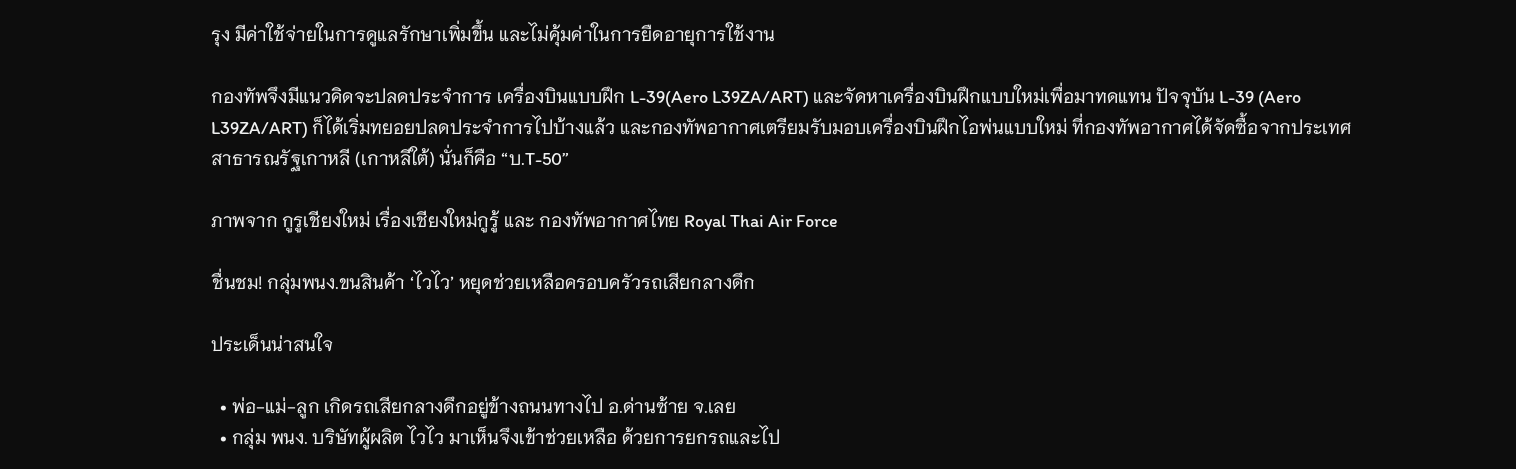รุง มีค่าใช้จ่ายในการดูแลรักษาเพิ่มขึ้น และไม่คุ้มค่าในการยืดอายุการใช้งาน

กองทัพจึงมีแนวคิดจะปลดประจำการ เครื่องบินแบบฝึก L-39(Aero L39ZA/ART) และจัดหาเครื่องบินฝึกแบบใหม่เพื่อมาทดแทน ปัจจุบัน L-39 (Aero L39ZA/ART) ก็ได้เริ่มทยอยปลดประจำการไปบ้างแล้ว และกองทัพอากาศเตรียมรับมอบเครื่องบินฝึกไอพ่นแบบใหม่ ที่กองทัพอากาศได้จัดซื้อจากประเทศสาธารณรัฐเกาหลี (เกาหลีใต้) นั่นก็คือ “บ.T-50”

ภาพจาก กูรูเชียงใหม่ เรื่องเชียงใหม่กูรู้ และ กองทัพอากาศไทย Royal Thai Air Force

ชื่นชม! กลุ่มพนง.ขนสินค้า ‘ไวไว’ หยุดช่วยเหลือครอบครัวรถเสียกลางดึก

ประเด็นน่าสนใจ

  • พ่อ-แม่-ลูก เกิดรถเสียกลางดึกอยู่ข้างถนนทางไป อ.ด่านซ้าย จ.เลย
  • กลุ่ม พนง. บริษัทผู้ผลิต ไวไว มาเห็นจึงเข้าช่วยเหลือ ด้วยการยกรถและไป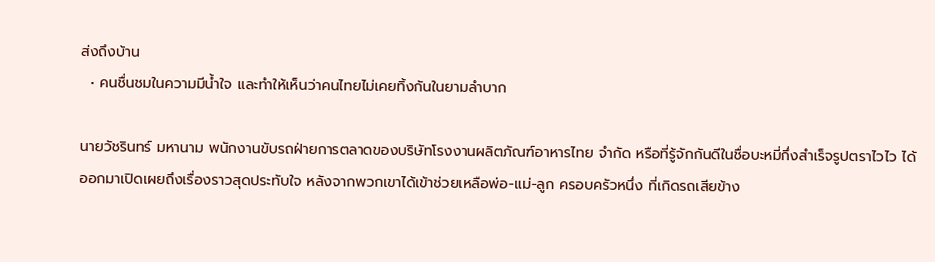ส่งถึงบ้าน
  • คนชื่นชมในความมีน้ำใจ และทำให้เห็นว่าคนไทยไม่เคยทิ้งกันในยามลำบาก

นายวัชรินทร์ มหานาม พนักงานขับรถฝ่ายการตลาดของบริษัทโรงงานผลิตภัณฑ์อาหารไทย จํากัด หรือที่รู้จักกันดีในชื่อบะหมี่กึ่งสำเร็จรูปตราไวไว ได้ออกมาเปิดเผยถึงเรื่องราวสุดประทับใจ หลังจากพวกเขาได้เข้าช่วยเหลือพ่อ-แม่-ลูก ครอบครัวหนึ่ง ที่เกิดรถเสียข้าง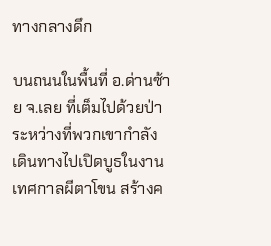ทางกลางดึก

บนถนนในพื้นที่ อ.ด่านซ้าย จ.เลย ที่เต็มไปด้วยป่า ระหว่างที่พวกเขากำลังเดินทางไปเปิดบูธในงานเทศกาลผีตาโขน สร้างค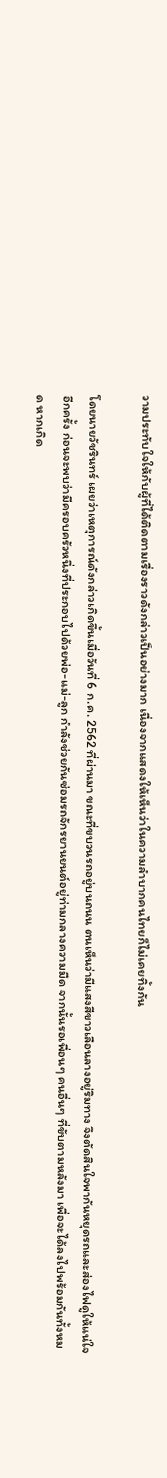วามประทับใจให้กับผู้ที่ได้ติดตามเรื่องราวดังกล่าวเป็นอย่างมาก เนื่องจากแสดงให้เห็นว่าในความลำบากคนไทยก็ไม่เคยทิ้งกัน

โดยนายวัชรินทร์ เผยว่าเหตุการณ์ดังกล่าวเกิดขึ้นเมื่อวันที่ 6 ก.ค. 2562 ที่ผ่านมา ขณะที่ขบวนรถอยู่บนถนน ตนเห็นว่ามีแสงสีขาวเลือนลางอยู่ริมทาง จึงตัดสินใจพากันหยุดรถและส่องไฟดูให้แน่ใจอีกครั้ง ก่อนจะพบว่ามีครอบครัวหนึ่งที่ประกอบไปด้วยพ่อ-แม่-ลูก กำลังช่วยกันซ่อมรถจักรยานยนต์อยู่ท่ามกลางความมืด จากนั้นรอเพื่อนๆ คนอื่นๆ ที่ขับตามหลังมา เพื่อจะได้ลงไปพร้อมกันทั้งหมด หากเกิด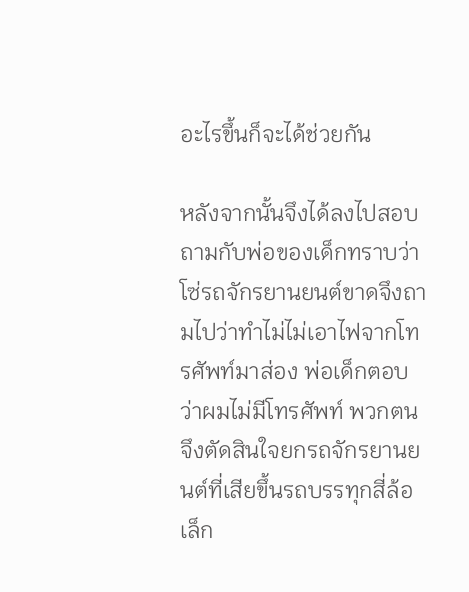อะไรขึ้นก็จะได้ช่วยกัน

หลังจากนั้นจึงได้ลงไปสอบถามกับพ่อของเด็กทราบว่า โซ่รถจักรยานยนต์ขาดจึงถามไปว่าทำไม่ไม่เอาไฟจากโทรศัพท์มาส่อง พ่อเด็กตอบว่าผมไม่มีโทรศัพท์ พวกตนจึงตัดสินใจยกรถจักรยานยนต์ที่เสียขึ้นรถบรรทุกสี่ล้อเล็ก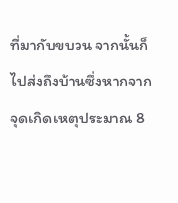ที่มากับขบวน จากนั้นก็ไปส่งถึงบ้านซึ่งหากจากจุดเกิดเหตุประมาณ 8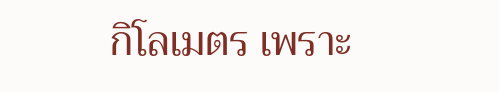กิโลเมตร เพราะ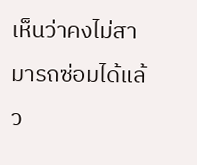เห็นว่าคงไม่สามารถซ่อมได้แล้ว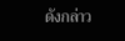ดังกล่าว